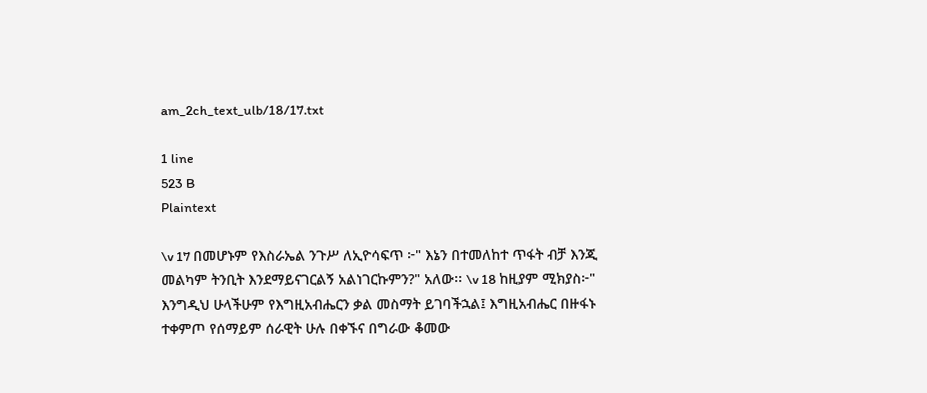am_2ch_text_ulb/18/17.txt

1 line
523 B
Plaintext

\v 17 በመሆኑም የእስራኤል ንጉሥ ለኢዮሳፍጥ ፦" እኔን በተመለከተ ጥፋት ብቻ እንጂ መልካም ትንቢት እንደማይናገርልኝ አልነገርኩምን?" አለው፡፡ \v 18 ከዚያም ሚክያስ፦" እንግዲህ ሁላችሁም የእግዚአብሔርን ቃል መስማት ይገባችኋል፤ እግዚአብሔር በዙፋኑ ተቀምጦ የሰማይም ሰራዊት ሁሉ በቀኙና በግራው ቆመው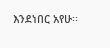እንደነበር አየሁ፡፡